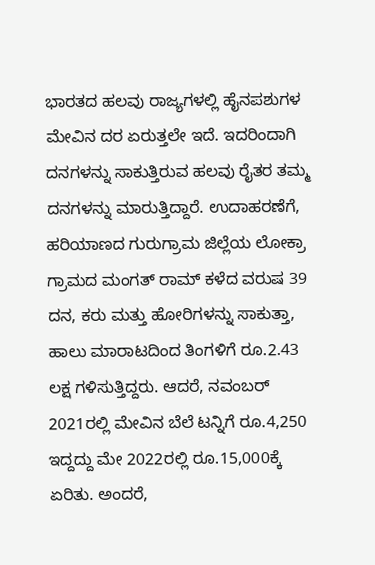ಭಾರತದ ಹಲವು ರಾಜ್ಯಗಳಲ್ಲಿ ಹೈನಪಶುಗಳ ಮೇವಿನ ದರ ಏರುತ್ತಲೇ ಇದೆ. ಇದರಿಂದಾಗಿ ದನಗಳನ್ನು ಸಾಕುತ್ತಿರುವ ಹಲವು ರೈತರ ತಮ್ಮ ದನಗಳನ್ನು ಮಾರುತ್ತಿದ್ದಾರೆ. ಉದಾಹರಣೆಗೆ, ಹರಿಯಾಣದ ಗುರುಗ್ರಾಮ ಜಿಲ್ಲೆಯ ಲೋಕ್ರಾ ಗ್ರಾಮದ ಮಂಗತ್ ರಾಮ್ ಕಳೆದ ವರುಷ 39 ದನ, ಕರು ಮತ್ತು ಹೋರಿಗಳನ್ನು ಸಾಕುತ್ತಾ, ಹಾಲು ಮಾರಾಟದಿಂದ ತಿಂಗಳಿಗೆ ರೂ.2.43 ಲಕ್ಷ ಗಳಿಸುತ್ತಿದ್ದರು. ಆದರೆ, ನವಂಬರ್ 2021ರಲ್ಲಿ ಮೇವಿನ ಬೆಲೆ ಟನ್ನಿಗೆ ರೂ.4,250 ಇದ್ದದ್ದು ಮೇ 2022ರಲ್ಲಿ ರೂ.15,000ಕ್ಕೆ ಏರಿತು. ಅಂದರೆ,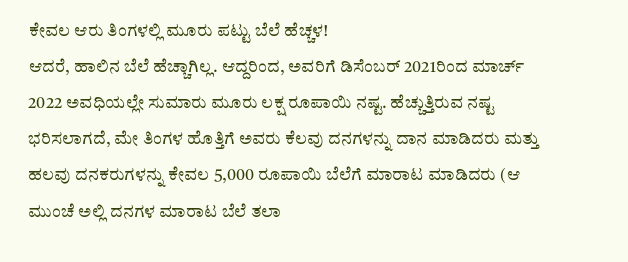ಕೇವಲ ಆರು ತಿಂಗಳಲ್ಲಿ ಮೂರು ಪಟ್ಟು ಬೆಲೆ ಹೆಚ್ಚಳ!
ಆದರೆ, ಹಾಲಿನ ಬೆಲೆ ಹೆಚ್ಚಾಗಿಲ್ಲ. ಆದ್ದರಿಂದ, ಅವರಿಗೆ ಡಿಸೆಂಬರ್ 2021ರಿಂದ ಮಾರ್ಚ್ 2022 ಅವಧಿಯಲ್ಲೇ ಸುಮಾರು ಮೂರು ಲಕ್ಷ ರೂಪಾಯಿ ನಷ್ಟ. ಹೆಚ್ಚುತ್ತಿರುವ ನಷ್ಟ ಭರಿಸಲಾಗದೆ, ಮೇ ತಿಂಗಳ ಹೊತ್ತಿಗೆ ಅವರು ಕೆಲವು ದನಗಳನ್ನು ದಾನ ಮಾಡಿದರು ಮತ್ತು ಹಲವು ದನಕರುಗಳನ್ನು ಕೇವಲ 5,000 ರೂಪಾಯಿ ಬೆಲೆಗೆ ಮಾರಾಟ ಮಾಡಿದರು (ಆ ಮುಂಚೆ ಅಲ್ಲಿ ದನಗಳ ಮಾರಾಟ ಬೆಲೆ ತಲಾ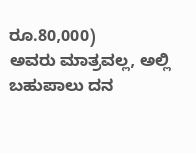ರೂ.80,000)
ಅವರು ಮಾತ್ರವಲ್ಲ, ಅಲ್ಲಿ ಬಹುಪಾಲು ದನ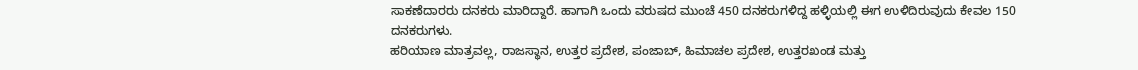ಸಾಕಣೆದಾರರು ದನಕರು ಮಾರಿದ್ದಾರೆ. ಹಾಗಾಗಿ ಒಂದು ವರುಷದ ಮುಂಚೆ 450 ದನಕರುಗಳಿದ್ದ ಹಳ್ಳಿಯಲ್ಲಿ ಈಗ ಉಳಿದಿರುವುದು ಕೇವಲ 150 ದನಕರುಗಳು.
ಹರಿಯಾಣ ಮಾತ್ರವಲ್ಲ, ರಾಜಸ್ಥಾನ, ಉತ್ತರ ಪ್ರದೇಶ, ಪಂಜಾಬ್, ಹಿಮಾಚಲ ಪ್ರದೇಶ, ಉತ್ತರಖಂಡ ಮತ್ತು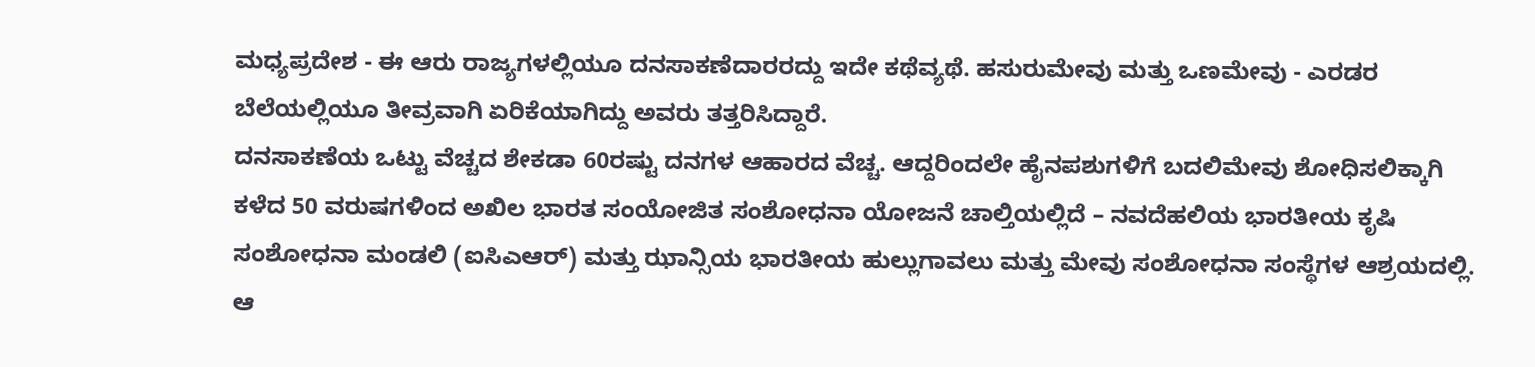ಮಧ್ಯಪ್ರದೇಶ - ಈ ಆರು ರಾಜ್ಯಗಳಲ್ಲಿಯೂ ದನಸಾಕಣೆದಾರರದ್ದು ಇದೇ ಕಥೆವ್ಯಥೆ. ಹಸುರುಮೇವು ಮತ್ತು ಒಣಮೇವು - ಎರಡರ ಬೆಲೆಯಲ್ಲಿಯೂ ತೀವ್ರವಾಗಿ ಏರಿಕೆಯಾಗಿದ್ದು ಅವರು ತತ್ತರಿಸಿದ್ದಾರೆ.
ದನಸಾಕಣೆಯ ಒಟ್ಟು ವೆಚ್ಚದ ಶೇಕಡಾ 60ರಷ್ಟು ದನಗಳ ಆಹಾರದ ವೆಚ್ಚ. ಆದ್ದರಿಂದಲೇ ಹೈನಪಶುಗಳಿಗೆ ಬದಲಿಮೇವು ಶೋಧಿಸಲಿಕ್ಕಾಗಿ ಕಳೆದ 50 ವರುಷಗಳಿಂದ ಅಖಿಲ ಭಾರತ ಸಂಯೋಜಿತ ಸಂಶೋಧನಾ ಯೋಜನೆ ಚಾಲ್ತಿಯಲ್ಲಿದೆ – ನವದೆಹಲಿಯ ಭಾರತೀಯ ಕೃಷಿ ಸಂಶೋಧನಾ ಮಂಡಲಿ (ಐಸಿಎಆರ್) ಮತ್ತು ಝಾನ್ಸಿಯ ಭಾರತೀಯ ಹುಲ್ಲುಗಾವಲು ಮತ್ತು ಮೇವು ಸಂಶೋಧನಾ ಸಂಸ್ಥೆಗಳ ಆಶ್ರಯದಲ್ಲಿ. ಆ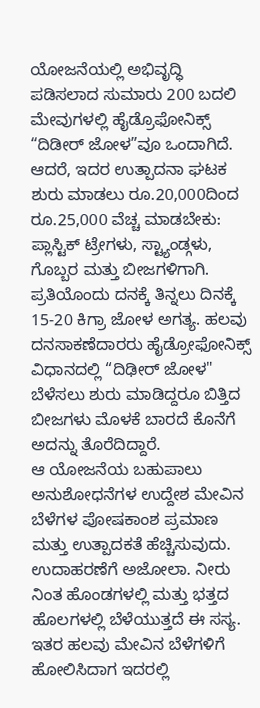ಯೋಜನೆಯಲ್ಲಿ ಅಭಿವೃದ್ಧಿ ಪಡಿಸಲಾದ ಸುಮಾರು 200 ಬದಲಿ ಮೇವುಗಳಲ್ಲಿ ಹೈಡ್ರೊಫೋನಿಕ್ಸ್ “ದಿಡೀರ್ ಜೋಳ”ವೂ ಒಂದಾಗಿದೆ. ಆದರೆ, ಇದರ ಉತ್ಪಾದನಾ ಘಟಕ ಶುರು ಮಾಡಲು ರೂ.20,000ದಿಂದ ರೂ.25,000 ವೆಚ್ಚ ಮಾಡಬೇಕು: ಪ್ಲಾಸ್ಟಿಕ್ ಟ್ರೇಗಳು, ಸ್ಟ್ಯಾಂಡ್ಗಳು, ಗೊಬ್ಬರ ಮತ್ತು ಬೀಜಗಳಿಗಾಗಿ. ಪ್ರತಿಯೊಂದು ದನಕ್ಕೆ ತಿನ್ನಲು ದಿನಕ್ಕೆ 15-20 ಕಿಗ್ರಾ ಜೋಳ ಅಗತ್ಯ. ಹಲವು ದನಸಾಕಣೆದಾರರು ಹೈಡ್ರೋಫೋನಿಕ್ಸ್ ವಿಧಾನದಲ್ಲಿ “ದಿಢೀರ್ ಜೋಳ" ಬೆಳೆಸಲು ಶುರು ಮಾಡಿದ್ದರೂ ಬಿತ್ತಿದ ಬೀಜಗಳು ಮೊಳಕೆ ಬಾರದೆ ಕೊನೆಗೆ ಅದನ್ನು ತೊರೆದಿದ್ದಾರೆ.
ಆ ಯೋಜನೆಯ ಬಹುಪಾಲು ಅನುಶೋಧನೆಗಳ ಉದ್ದೇಶ ಮೇವಿನ ಬೆಳೆಗಳ ಪೋಷಕಾಂಶ ಪ್ರಮಾಣ ಮತ್ತು ಉತ್ಪಾದಕತೆ ಹೆಚ್ಚಿಸುವುದು. ಉದಾಹರಣೆಗೆ ಅಜೋಲಾ. ನೀರು ನಿಂತ ಹೊಂಡಗಳಲ್ಲಿ ಮತ್ತು ಭತ್ತದ ಹೊಲಗಳಲ್ಲಿ ಬೆಳೆಯುತ್ತದೆ ಈ ಸಸ್ಯ. ಇತರ ಹಲವು ಮೇವಿನ ಬೆಳೆಗಳಿಗೆ ಹೋಲಿಸಿದಾಗ ಇದರಲ್ಲಿ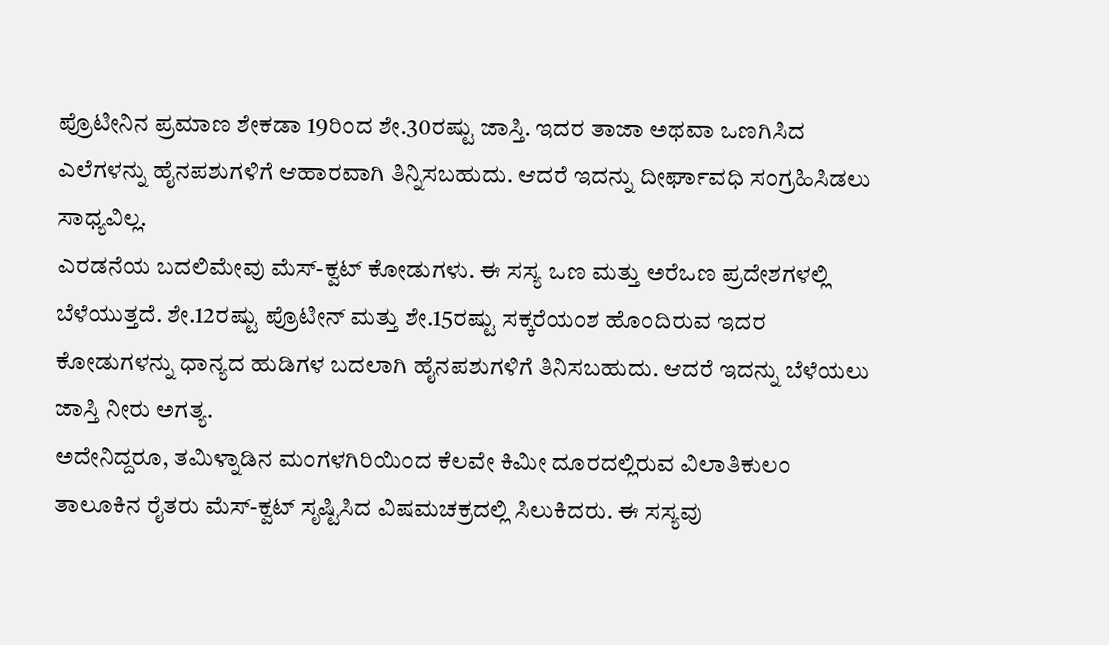ಪ್ರೊಟೀನಿನ ಪ್ರಮಾಣ ಶೇಕಡಾ 19ರಿಂದ ಶೇ.30ರಷ್ಟು ಜಾಸ್ತಿ. ಇದರ ತಾಜಾ ಅಥವಾ ಒಣಗಿಸಿದ ಎಲೆಗಳನ್ನು ಹೈನಪಶುಗಳಿಗೆ ಆಹಾರವಾಗಿ ತಿನ್ನಿಸಬಹುದು. ಆದರೆ ಇದನ್ನು ದೀರ್ಘಾವಧಿ ಸಂಗ್ರಹಿಸಿಡಲು ಸಾಧ್ಯವಿಲ್ಲ.
ಎರಡನೆಯ ಬದಲಿಮೇವು ಮೆಸ್-ಕ್ವಟ್ ಕೋಡುಗಳು. ಈ ಸಸ್ಯ ಒಣ ಮತ್ತು ಅರೆಒಣ ಪ್ರದೇಶಗಳಲ್ಲಿ ಬೆಳೆಯುತ್ತದೆ. ಶೇ.12ರಷ್ಟು ಪ್ರೊಟೀನ್ ಮತ್ತು ಶೇ.15ರಷ್ಟು ಸಕ್ಕರೆಯಂಶ ಹೊಂದಿರುವ ಇದರ ಕೋಡುಗಳನ್ನು ಧಾನ್ಯದ ಹುಡಿಗಳ ಬದಲಾಗಿ ಹೈನಪಶುಗಳಿಗೆ ತಿನಿಸಬಹುದು. ಆದರೆ ಇದನ್ನು ಬೆಳೆಯಲು ಜಾಸ್ತಿ ನೀರು ಅಗತ್ಯ.
ಅದೇನಿದ್ದರೂ, ತಮಿಳ್ನಾಡಿನ ಮಂಗಳಗಿರಿಯಿಂದ ಕೆಲವೇ ಕಿಮೀ ದೂರದಲ್ಲಿರುವ ವಿಲಾತಿಕುಲಂ ತಾಲೂಕಿನ ರೈತರು ಮೆಸ್-ಕ್ವಟ್ ಸೃಷ್ಟಿಸಿದ ವಿಷಮಚಕ್ರದಲ್ಲಿ ಸಿಲುಕಿದರು. ಈ ಸಸ್ಯವು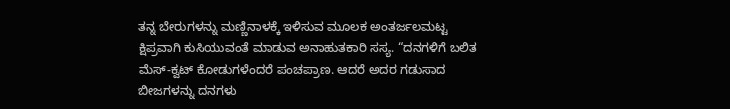ತನ್ನ ಬೇರುಗಳನ್ನು ಮಣ್ಣಿನಾಳಕ್ಕೆ ಇಳಿಸುವ ಮೂಲಕ ಅಂತರ್ಜಲಮಟ್ಟ ಕ್ಷಿಪ್ರವಾಗಿ ಕುಸಿಯುವಂತೆ ಮಾಡುವ ಅನಾಹುತಕಾರಿ ಸಸ್ಯ. “ದನಗಳಿಗೆ ಬಲಿತ ಮೆಸ್-ಕ್ವಟ್ ಕೋಡುಗಳೆಂದರೆ ಪಂಚಪ್ರಾಣ. ಆದರೆ ಅದರ ಗಡುಸಾದ ಬೀಜಗಳನ್ನು ದನಗಳು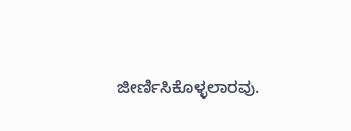ಜೀರ್ಣಿಸಿಕೊಳ್ಳಲಾರವು.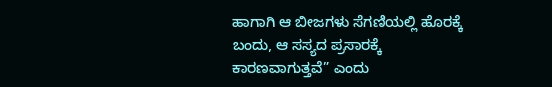ಹಾಗಾಗಿ ಆ ಬೀಜಗಳು ಸೆಗಣಿಯಲ್ಲಿ ಹೊರಕ್ಕೆ ಬಂದು, ಆ ಸಸ್ಯದ ಪ್ರಸಾರಕ್ಕೆ ಕಾರಣವಾಗುತ್ತವೆ” ಎಂದು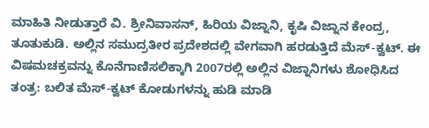ಮಾಹಿತಿ ನೀಡುತ್ತಾರೆ ವಿ. ಶ್ರೀನಿವಾಸನ್, ಹಿರಿಯ ವಿಜ್ನಾನಿ, ಕೃಷಿ ವಿಜ್ನಾನ ಕೇಂದ್ರ, ತೂತುಕುಡಿ. ಅಲ್ಲಿನ ಸಮುದ್ರತೀರ ಪ್ರದೇಶದಲ್ಲಿ ವೇಗವಾಗಿ ಹರಡುತ್ತಿದೆ ಮೆಸ್-ಕ್ವಟ್. ಈ ವಿಷಮಚಕ್ರವನ್ನು ಕೊನೆಗಾಣಿಸಲಿಕ್ಕಾಗಿ 2007ರಲ್ಲಿ ಅಲ್ಲಿನ ವಿಜ್ನಾನಿಗಳು ಶೋಧಿಸಿದ ತಂತ್ರ: ಬಲಿತ ಮೆಸ್-ಕ್ವಟ್ ಕೋಡುಗಳನ್ನು ಹುಡಿ ಮಾಡಿ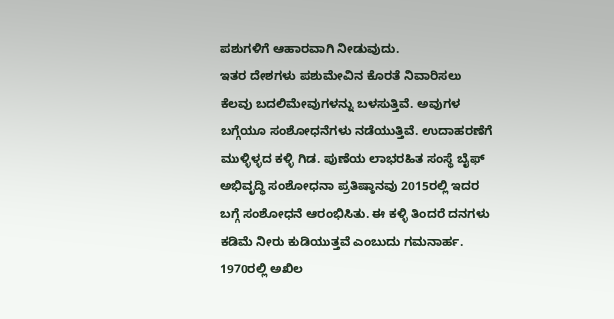ಪಶುಗಳಿಗೆ ಆಹಾರವಾಗಿ ನೀಡುವುದು.
ಇತರ ದೇಶಗಳು ಪಶುಮೇವಿನ ಕೊರತೆ ನಿವಾರಿಸಲು ಕೆಲವು ಬದಲಿಮೇವುಗಳನ್ನು ಬಳಸುತ್ತಿವೆ. ಅವುಗಳ ಬಗ್ಗೆಯೂ ಸಂಶೋಧನೆಗಳು ನಡೆಯುತ್ತಿವೆ. ಉದಾಹರಣೆಗೆ ಮುಳ್ಳಿಳ್ಳದ ಕಳ್ಳಿ ಗಿಡ. ಪುಣೆಯ ಲಾಭರಹಿತ ಸಂಸ್ಥೆ ಬೈಫ್ ಅಭಿವೃದ್ಧಿ ಸಂಶೋಧನಾ ಪ್ರತಿಷ್ಠಾನವು 2015ರಲ್ಲಿ ಇದರ ಬಗ್ಗೆ ಸಂಶೋಧನೆ ಆರಂಭಿಸಿತು. ಈ ಕಳ್ಳಿ ತಿಂದರೆ ದನಗಳು ಕಡಿಮೆ ನೀರು ಕುಡಿಯುತ್ತವೆ ಎಂಬುದು ಗಮನಾರ್ಹ.
1970ರಲ್ಲಿ ಅಖಿಲ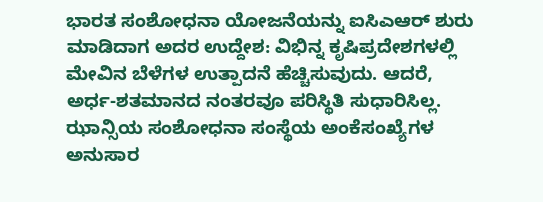ಭಾರತ ಸಂಶೋಧನಾ ಯೋಜನೆಯನ್ನು ಐಸಿಎಆರ್ ಶುರು ಮಾಡಿದಾಗ ಅದರ ಉದ್ದೇಶ: ವಿಭಿನ್ನ ಕೃಷಿಪ್ರದೇಶಗಳಲ್ಲಿ ಮೇವಿನ ಬೆಳೆಗಳ ಉತ್ಪಾದನೆ ಹೆಚ್ಚಿಸುವುದು. ಆದರೆ, ಅರ್ಧ-ಶತಮಾನದ ನಂತರವೂ ಪರಿಸ್ಥಿತಿ ಸುಧಾರಿಸಿಲ್ಲ. ಝಾನ್ಸಿಯ ಸಂಶೋಧನಾ ಸಂಸ್ಥೆಯ ಅಂಕೆಸಂಖ್ಯೆಗಳ ಅನುಸಾರ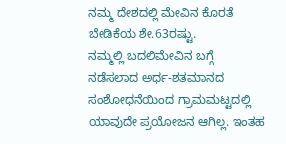ನಮ್ಮ ದೇಶದಲ್ಲಿ ಮೇವಿನ ಕೊರತೆ ಬೇಡಿಕೆಯ ಶೇ.63ರಷ್ಟು.
ನಮ್ಮಲ್ಲಿ ಬದಲಿಮೇವಿನ ಬಗ್ಗೆ ನಡೆಸಲಾದ ಅರ್ಧ-ಶತಮಾನದ ಸಂಶೋಧನೆಯಿಂದ ಗ್ರಾಮಮಟ್ಟದಲ್ಲಿ ಯಾವುದೇ ಪ್ರಯೋಜನ ಆಗಿಲ್ಲ. ಇಂತಹ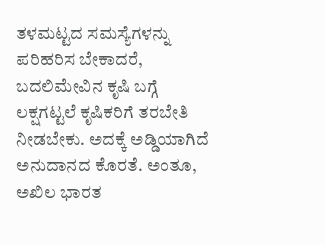ತಳಮಟ್ಟದ ಸಮಸ್ಯೆಗಳನ್ನು ಪರಿಹರಿಸ ಬೇಕಾದರೆ, ಬದಲಿಮೇವಿನ ಕೃಷಿ ಬಗ್ಗೆ ಲಕ್ಷಗಟ್ಟಲೆ ಕೃಷಿಕರಿಗೆ ತರಬೇತಿ ನೀಡಬೇಕು. ಅದಕ್ಕೆ ಅಡ್ಡಿಯಾಗಿದೆ ಅನುದಾನದ ಕೊರತೆ. ಅಂತೂ, ಅಖಿಲ ಭಾರತ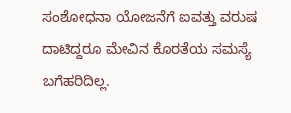ಸಂಶೋಧನಾ ಯೋಜನೆಗೆ ಐವತ್ತು ವರುಷ ದಾಟಿದ್ದರೂ ಮೇವಿನ ಕೊರತೆಯ ಸಮಸ್ಯೆ ಬಗೆಹರಿದಿಲ್ಲ.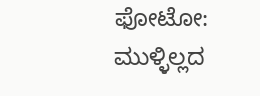ಫೋಟೋ: ಮುಳ್ಳಿಲ್ಲದ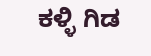ಕಳ್ಳಿ ಗಿಡ